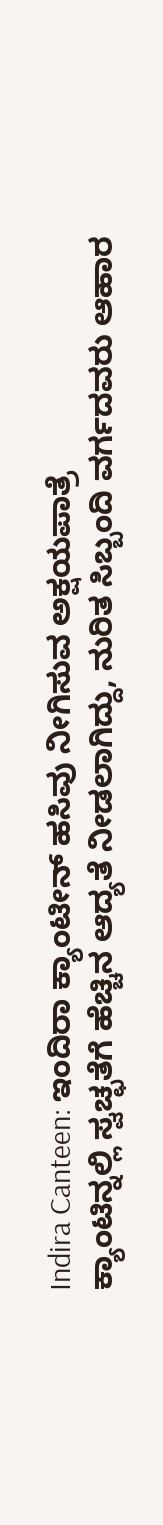Indira Canteen: ಇಂದಿರಾ ಕ್ಯಾಂಟೀನ್ ಹಸಿವು ನೀಗಿಸುವ ಅಕ್ಷಯಪಾತ್ರೆ
ಕ್ಯಾಂಟಿನ್ನಲ್ಲಿ ಸ್ವಚ್ಛತೆಗೆ ಹೆಚ್ಚಿನ ಆದ್ಯತೆ ನೀಡಲಾಗಿದ್ದು, ನುರಿತ ಸಿಬ್ಬಂದಿ ವರ್ಗದವರು ಆಹಾರ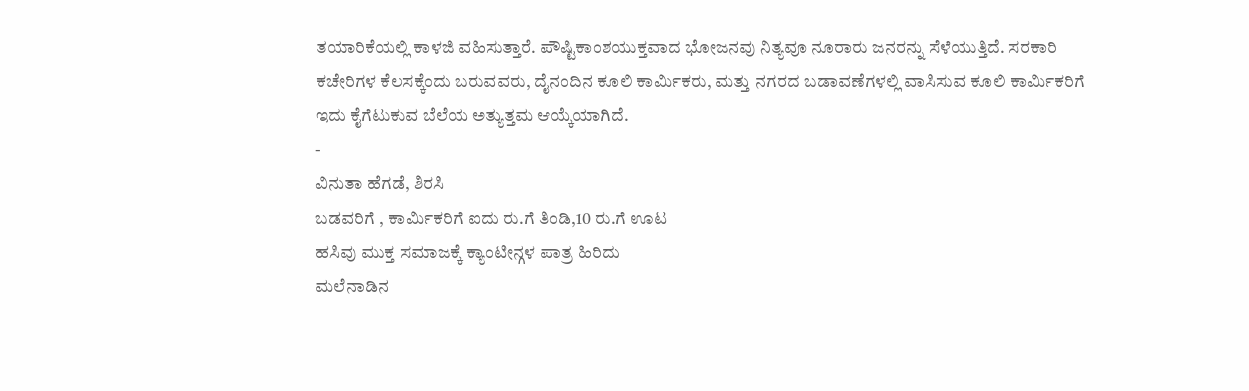ತಯಾರಿಕೆಯಲ್ಲಿ ಕಾಳಜಿ ವಹಿಸುತ್ತಾರೆ. ಪೌಷ್ಟಿಕಾಂಶಯುಕ್ತವಾದ ಭೋಜನವು ನಿತ್ಯವೂ ನೂರಾರು ಜನರನ್ನು ಸೆಳೆಯುತ್ತಿದೆ. ಸರಕಾರಿ ಕಚೇರಿಗಳ ಕೆಲಸಕ್ಕೆಂದು ಬರುವವರು, ದೈನಂದಿನ ಕೂಲಿ ಕಾರ್ಮಿಕರು, ಮತ್ತು ನಗರದ ಬಡಾವಣೆಗಳಲ್ಲಿ ವಾಸಿಸುವ ಕೂಲಿ ಕಾರ್ಮಿಕರಿಗೆ ಇದು ಕೈಗೆಟುಕುವ ಬೆಲೆಯ ಅತ್ಯುತ್ತಮ ಆಯ್ಕೆಯಾಗಿದೆ.
-
ವಿನುತಾ ಹೆಗಡೆ, ಶಿರಸಿ
ಬಡವರಿಗೆ , ಕಾರ್ಮಿಕರಿಗೆ ಐದು ರು.ಗೆ ತಿಂಡಿ,10 ರು.ಗೆ ಊಟ
ಹಸಿವು ಮುಕ್ತ ಸಮಾಜಕ್ಕೆ ಕ್ಯಾಂಟೀನ್ಗಳ ಪಾತ್ರ ಹಿರಿದು
ಮಲೆನಾಡಿನ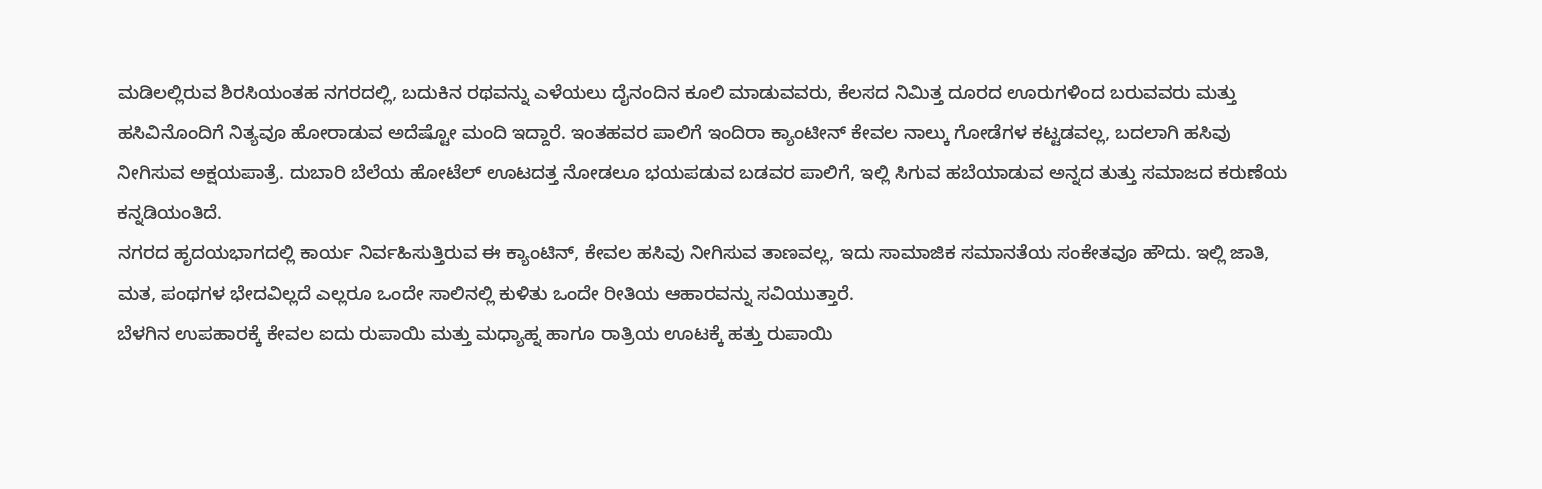ಮಡಿಲಲ್ಲಿರುವ ಶಿರಸಿಯಂತಹ ನಗರದಲ್ಲಿ, ಬದುಕಿನ ರಥವನ್ನು ಎಳೆಯಲು ದೈನಂದಿನ ಕೂಲಿ ಮಾಡುವವರು, ಕೆಲಸದ ನಿಮಿತ್ತ ದೂರದ ಊರುಗಳಿಂದ ಬರುವವರು ಮತ್ತು ಹಸಿವಿನೊಂದಿಗೆ ನಿತ್ಯವೂ ಹೋರಾಡುವ ಅದೆಷ್ಟೋ ಮಂದಿ ಇದ್ದಾರೆ. ಇಂತಹವರ ಪಾಲಿಗೆ ಇಂದಿರಾ ಕ್ಯಾಂಟೀನ್ ಕೇವಲ ನಾಲ್ಕು ಗೋಡೆಗಳ ಕಟ್ಟಡವಲ್ಲ, ಬದಲಾಗಿ ಹಸಿವು ನೀಗಿಸುವ ಅಕ್ಷಯಪಾತ್ರೆ. ದುಬಾರಿ ಬೆಲೆಯ ಹೋಟೆಲ್ ಊಟದತ್ತ ನೋಡಲೂ ಭಯಪಡುವ ಬಡವರ ಪಾಲಿಗೆ, ಇಲ್ಲಿ ಸಿಗುವ ಹಬೆಯಾಡುವ ಅನ್ನದ ತುತ್ತು ಸಮಾಜದ ಕರುಣೆಯ ಕನ್ನಡಿಯಂತಿದೆ.
ನಗರದ ಹೃದಯಭಾಗದಲ್ಲಿ ಕಾರ್ಯ ನಿರ್ವಹಿಸುತ್ತಿರುವ ಈ ಕ್ಯಾಂಟಿನ್, ಕೇವಲ ಹಸಿವು ನೀಗಿಸುವ ತಾಣವಲ್ಲ, ಇದು ಸಾಮಾಜಿಕ ಸಮಾನತೆಯ ಸಂಕೇತವೂ ಹೌದು. ಇಲ್ಲಿ ಜಾತಿ, ಮತ, ಪಂಥಗಳ ಭೇದವಿಲ್ಲದೆ ಎಲ್ಲರೂ ಒಂದೇ ಸಾಲಿನಲ್ಲಿ ಕುಳಿತು ಒಂದೇ ರೀತಿಯ ಆಹಾರವನ್ನು ಸವಿಯುತ್ತಾರೆ.
ಬೆಳಗಿನ ಉಪಹಾರಕ್ಕೆ ಕೇವಲ ಐದು ರುಪಾಯಿ ಮತ್ತು ಮಧ್ಯಾಹ್ನ ಹಾಗೂ ರಾತ್ರಿಯ ಊಟಕ್ಕೆ ಹತ್ತು ರುಪಾಯಿ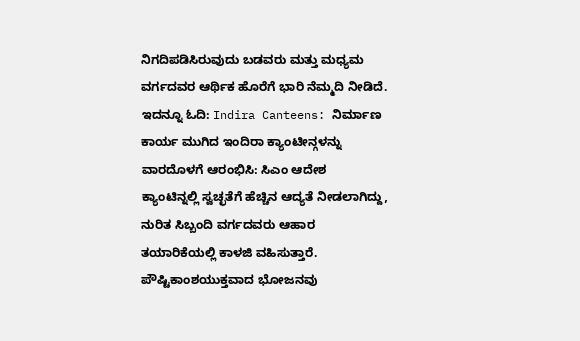ನಿಗದಿಪಡಿಸಿರುವುದು ಬಡವರು ಮತ್ತು ಮಧ್ಯಮ ವರ್ಗದವರ ಆರ್ಥಿಕ ಹೊರೆಗೆ ಭಾರಿ ನೆಮ್ಮದಿ ನೀಡಿದೆ.
ಇದನ್ನೂ ಓದಿ: Indira Canteens: ನಿರ್ಮಾಣ ಕಾರ್ಯ ಮುಗಿದ ಇಂದಿರಾ ಕ್ಯಾಂಟೀನ್ಗಳನ್ನು ವಾರದೊಳಗೆ ಆರಂಭಿಸಿ: ಸಿಎಂ ಆದೇಶ
ಕ್ಯಾಂಟಿನ್ನಲ್ಲಿ ಸ್ವಚ್ಛತೆಗೆ ಹೆಚ್ಚಿನ ಆದ್ಯತೆ ನೀಡಲಾಗಿದ್ದು, ನುರಿತ ಸಿಬ್ಬಂದಿ ವರ್ಗದವರು ಆಹಾರ ತಯಾರಿಕೆಯಲ್ಲಿ ಕಾಳಜಿ ವಹಿಸುತ್ತಾರೆ. ಪೌಷ್ಟಿಕಾಂಶಯುಕ್ತವಾದ ಭೋಜನವು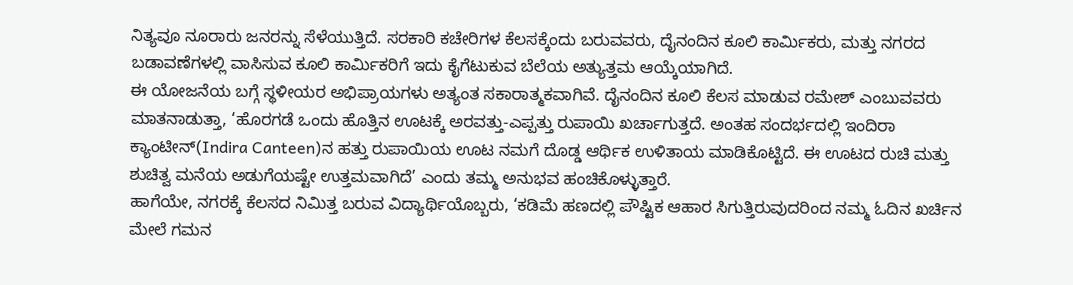ನಿತ್ಯವೂ ನೂರಾರು ಜನರನ್ನು ಸೆಳೆಯುತ್ತಿದೆ. ಸರಕಾರಿ ಕಚೇರಿಗಳ ಕೆಲಸಕ್ಕೆಂದು ಬರುವವರು, ದೈನಂದಿನ ಕೂಲಿ ಕಾರ್ಮಿಕರು, ಮತ್ತು ನಗರದ ಬಡಾವಣೆಗಳಲ್ಲಿ ವಾಸಿಸುವ ಕೂಲಿ ಕಾರ್ಮಿಕರಿಗೆ ಇದು ಕೈಗೆಟುಕುವ ಬೆಲೆಯ ಅತ್ಯುತ್ತಮ ಆಯ್ಕೆಯಾಗಿದೆ.
ಈ ಯೋಜನೆಯ ಬಗ್ಗೆ ಸ್ಥಳೀಯರ ಅಭಿಪ್ರಾಯಗಳು ಅತ್ಯಂತ ಸಕಾರಾತ್ಮಕವಾಗಿವೆ. ದೈನಂದಿನ ಕೂಲಿ ಕೆಲಸ ಮಾಡುವ ರಮೇಶ್ ಎಂಬುವವರು ಮಾತನಾಡುತ್ತಾ, ‘ಹೊರಗಡೆ ಒಂದು ಹೊತ್ತಿನ ಊಟಕ್ಕೆ ಅರವತ್ತು-ಎಪ್ಪತ್ತು ರುಪಾಯಿ ಖರ್ಚಾಗುತ್ತದೆ. ಅಂತಹ ಸಂದರ್ಭದಲ್ಲಿ ಇಂದಿರಾ ಕ್ಯಾಂಟೀನ್(Indira Canteen)ನ ಹತ್ತು ರುಪಾಯಿಯ ಊಟ ನಮಗೆ ದೊಡ್ಡ ಆರ್ಥಿಕ ಉಳಿತಾಯ ಮಾಡಿಕೊಟ್ಟಿದೆ. ಈ ಊಟದ ರುಚಿ ಮತ್ತು ಶುಚಿತ್ವ ಮನೆಯ ಅಡುಗೆಯಷ್ಟೇ ಉತ್ತಮವಾಗಿದೆ’ ಎಂದು ತಮ್ಮ ಅನುಭವ ಹಂಚಿಕೊಳ್ಳುತ್ತಾರೆ.
ಹಾಗೆಯೇ, ನಗರಕ್ಕೆ ಕೆಲಸದ ನಿಮಿತ್ತ ಬರುವ ವಿದ್ಯಾರ್ಥಿಯೊಬ್ಬರು, ‘ಕಡಿಮೆ ಹಣದಲ್ಲಿ ಪೌಷ್ಟಿಕ ಆಹಾರ ಸಿಗುತ್ತಿರುವುದರಿಂದ ನಮ್ಮ ಓದಿನ ಖರ್ಚಿನ ಮೇಲೆ ಗಮನ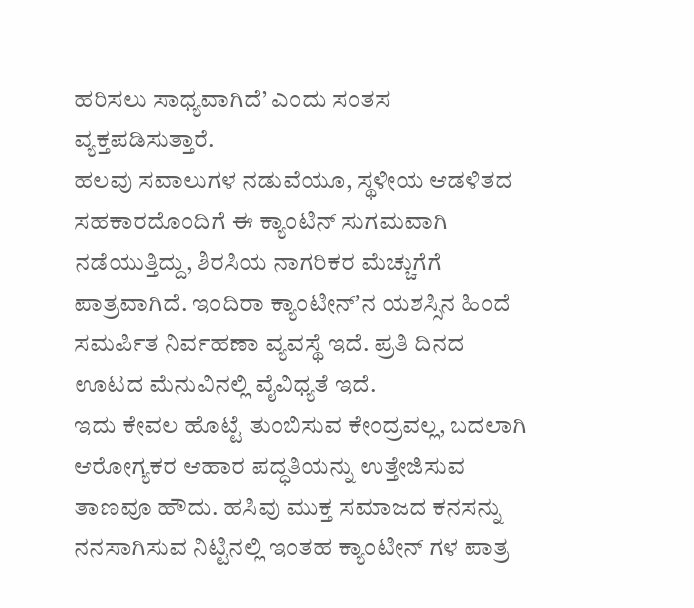ಹರಿಸಲು ಸಾಧ್ಯವಾಗಿದೆ’ ಎಂದು ಸಂತಸ ವ್ಯಕ್ತಪಡಿಸುತ್ತಾರೆ.
ಹಲವು ಸವಾಲುಗಳ ನಡುವೆಯೂ, ಸ್ಥಳೀಯ ಆಡಳಿತದ ಸಹಕಾರದೊಂದಿಗೆ ಈ ಕ್ಯಾಂಟಿನ್ ಸುಗಮವಾಗಿ ನಡೆಯುತ್ತಿದ್ದು, ಶಿರಸಿಯ ನಾಗರಿಕರ ಮೆಚ್ಚುಗೆಗೆ ಪಾತ್ರವಾಗಿದೆ. ಇಂದಿರಾ ಕ್ಯಾಂಟೀನ್ʼನ ಯಶಸ್ಸಿನ ಹಿಂದೆ ಸಮರ್ಪಿತ ನಿರ್ವಹಣಾ ವ್ಯವಸ್ಥೆ ಇದೆ. ಪ್ರತಿ ದಿನದ ಊಟದ ಮೆನುವಿನಲ್ಲಿ ವೈವಿಧ್ಯತೆ ಇದೆ.
ಇದು ಕೇವಲ ಹೊಟ್ಟೆ ತುಂಬಿಸುವ ಕೇಂದ್ರವಲ್ಲ, ಬದಲಾಗಿ ಆರೋಗ್ಯಕರ ಆಹಾರ ಪದ್ಧತಿಯನ್ನು ಉತ್ತೇಜಿಸುವ ತಾಣವೂ ಹೌದು. ಹಸಿವು ಮುಕ್ತ ಸಮಾಜದ ಕನಸನ್ನು ನನಸಾಗಿಸುವ ನಿಟ್ಟಿನಲ್ಲಿ ಇಂತಹ ಕ್ಯಾಂಟೀನ್ ಗಳ ಪಾತ್ರ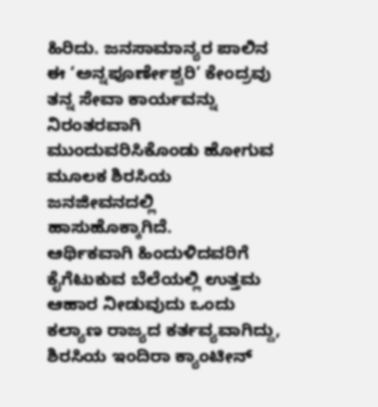ಹಿರಿದು. ಜನಸಾಮಾನ್ಯರ ಪಾಲಿನ ಈ ‘ಅನ್ನಪೂರ್ಣೇಶ್ವರಿ’ ಕೇಂದ್ರವು ತನ್ನ ಸೇವಾ ಕಾರ್ಯವನ್ನು ನಿರಂತರವಾಗಿ ಮುಂದುವರಿಸಿಕೊಂಡು ಹೋಗುವ ಮೂಲಕ ಶಿರಸಿಯ ಜನಜೀವನದಲ್ಲಿ ಹಾಸುಹೊಕ್ಕಾಗಿದೆ.
ಆರ್ಥಿಕವಾಗಿ ಹಿಂದುಳಿದವರಿಗೆ ಕೈಗೆಟುಕುವ ಬೆಲೆಯಲ್ಲಿ ಉತ್ತಮ ಆಹಾರ ನೀಡುವುದು ಒಂದು ಕಲ್ಯಾಣ ರಾಜ್ಯದ ಕರ್ತವ್ಯವಾಗಿದ್ದು, ಶಿರಸಿಯ ಇಂದಿರಾ ಕ್ಯಾಂಟೀನ್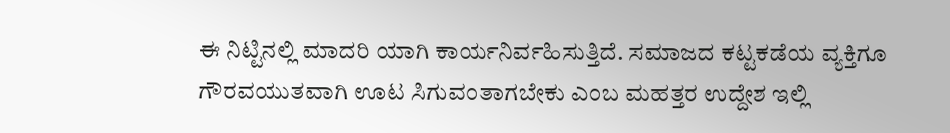ಈ ನಿಟ್ಟಿನಲ್ಲಿ ಮಾದರಿ ಯಾಗಿ ಕಾರ್ಯನಿರ್ವಹಿಸುತ್ತಿದೆ. ಸಮಾಜದ ಕಟ್ಟಕಡೆಯ ವ್ಯಕ್ತಿಗೂ ಗೌರವಯುತವಾಗಿ ಊಟ ಸಿಗುವಂತಾಗಬೇಕು ಎಂಬ ಮಹತ್ತರ ಉದ್ದೇಶ ಇಲ್ಲಿ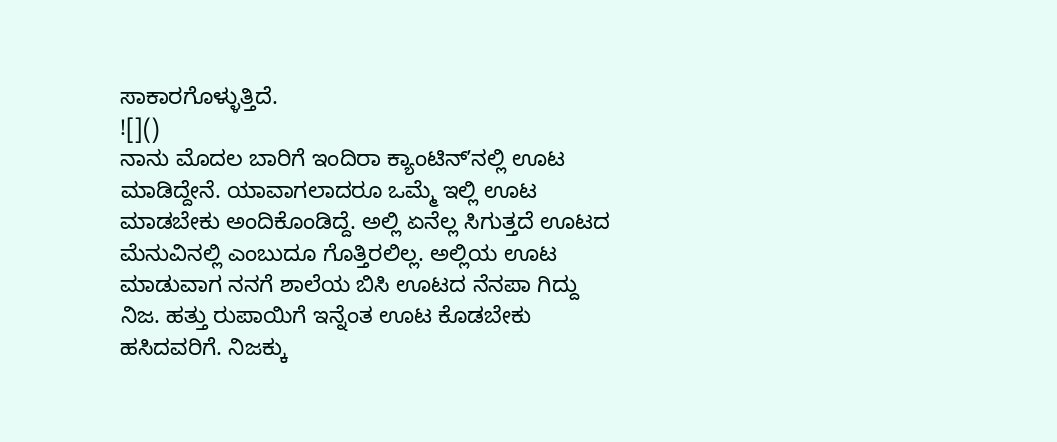ಸಾಕಾರಗೊಳ್ಳುತ್ತಿದೆ.
![]()
ನಾನು ಮೊದಲ ಬಾರಿಗೆ ಇಂದಿರಾ ಕ್ಯಾಂಟಿನ್ʼನಲ್ಲಿ ಊಟ ಮಾಡಿದ್ದೇನೆ. ಯಾವಾಗಲಾದರೂ ಒಮ್ಮೆ ಇಲ್ಲಿ ಊಟ ಮಾಡಬೇಕು ಅಂದಿಕೊಂಡಿದ್ದೆ. ಅಲ್ಲಿ ಏನೆಲ್ಲ ಸಿಗುತ್ತದೆ ಊಟದ ಮೆನುವಿನಲ್ಲಿ ಎಂಬುದೂ ಗೊತ್ತಿರಲಿಲ್ಲ. ಅಲ್ಲಿಯ ಊಟ ಮಾಡುವಾಗ ನನಗೆ ಶಾಲೆಯ ಬಿಸಿ ಊಟದ ನೆನಪಾ ಗಿದ್ದು ನಿಜ. ಹತ್ತು ರುಪಾಯಿಗೆ ಇನ್ನೆಂತ ಊಟ ಕೊಡಬೇಕು ಹಸಿದವರಿಗೆ. ನಿಜಕ್ಕು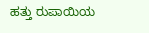ಹತ್ತು ರುಪಾಯಿಯ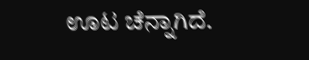ಊಟ ಚೆನ್ನಾಗಿದೆ.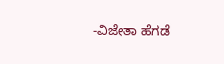-ವಿಜೇತಾ ಹೆಗಡೆ